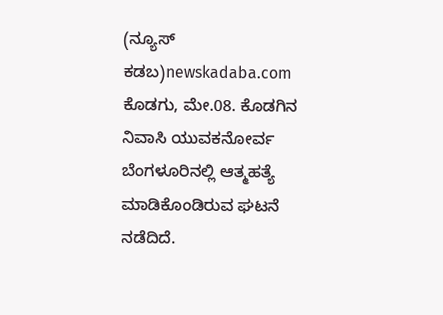(ನ್ಯೂಸ್ ಕಡಬ)newskadaba.com ಕೊಡಗು, ಮೇ.08. ಕೊಡಗಿನ ನಿವಾಸಿ ಯುವಕನೋರ್ವ ಬೆಂಗಳೂರಿನಲ್ಲಿ ಆತ್ಮಹತ್ಯೆ ಮಾಡಿಕೊಂಡಿರುವ ಘಟನೆ ನಡೆದಿದೆ.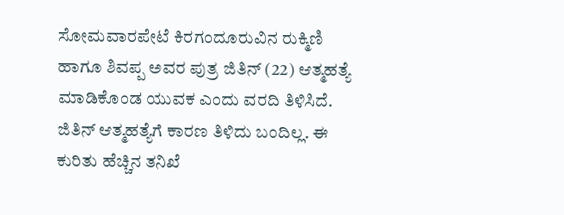ಸೋಮವಾರಪೇಟೆ ಕಿರಗಂದೂರುವಿನ ರುಕ್ಮಿಣಿ ಹಾಗೂ ಶಿವಪ್ಪ ಅವರ ಪುತ್ರ ಜಿತಿನ್ (22) ಆತ್ಮಹತ್ಯೆ ಮಾಡಿಕೊಂಡ ಯುವಕ ಎಂದು ವರದಿ ತಿಳಿಸಿದೆ. ಜಿತಿನ್ ಆತ್ಮಹತ್ಯೆಗೆ ಕಾರಣ ತಿಳಿದು ಬಂದಿಲ್ಲ. ಈ ಕುರಿತು ಹೆಚ್ಚಿನ ತನಿಖೆ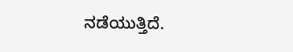ನಡೆಯುತ್ತಿದೆ.